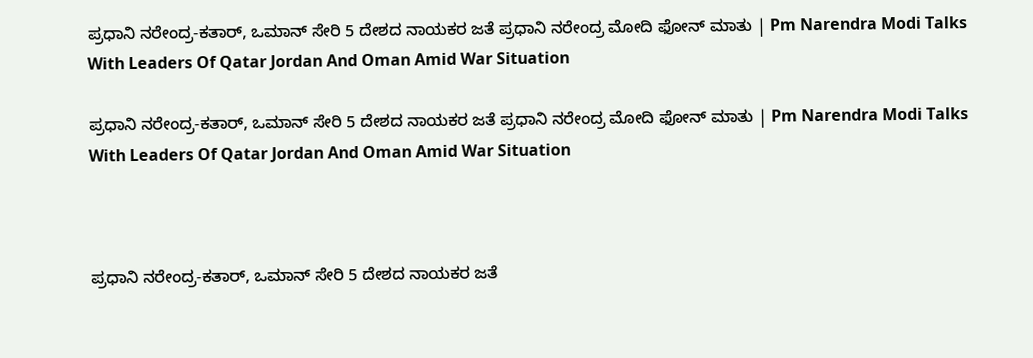ಪ್ರಧಾನಿ ನರೇಂದ್ರ-ಕತಾರ್‌, ಒಮಾನ್‌ ಸೇರಿ 5 ದೇಶದ ನಾಯಕರ ಜತೆ ಪ್ರಧಾನಿ ನರೇಂದ್ರ ಮೋದಿ ಫೋನ್‌ ಮಾತು | Pm Narendra Modi Talks With Leaders Of Qatar Jordan And Oman Amid War Situation

ಪ್ರಧಾನಿ ನರೇಂದ್ರ-ಕತಾರ್‌, ಒಮಾನ್‌ ಸೇರಿ 5 ದೇಶದ ನಾಯಕರ ಜತೆ ಪ್ರಧಾನಿ ನರೇಂದ್ರ ಮೋದಿ ಫೋನ್‌ ಮಾತು | Pm Narendra Modi Talks With Leaders Of Qatar Jordan And Oman Amid War Situation



ಪ್ರಧಾನಿ ನರೇಂದ್ರ-ಕತಾರ್‌, ಒಮಾನ್‌ ಸೇರಿ 5 ದೇಶದ ನಾಯಕರ ಜತೆ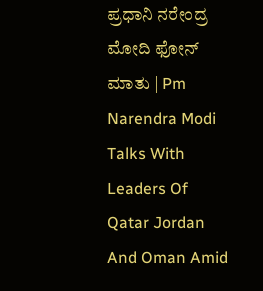ಪ್ರಧಾನಿ ನರೇಂದ್ರ ಮೋದಿ ಫೋನ್‌ ಮಾತು | Pm Narendra Modi Talks With Leaders Of Qatar Jordan And Oman Amid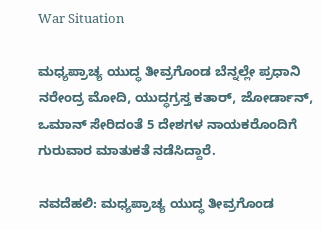War Situation

ಮಧ್ಯಪ್ರಾಚ್ಯ ಯುದ್ಧ ತೀವ್ರಗೊಂಡ ಬೆನ್ನಲ್ಲೇ ಪ್ರಧಾನಿ ನರೇಂದ್ರ ಮೋದಿ, ಯುದ್ಧಗ್ರಸ್ತ ಕತಾರ್‌, ಜೋರ್ಡಾನ್, ಒಮಾನ್‌ ಸೇರಿದಂತೆ 5 ದೇಶಗಳ ನಾಯಕರೊಂದಿಗೆ ಗುರುವಾರ ಮಾತುಕತೆ ನಡೆಸಿದ್ದಾರೆ.

ನವದೆಹಲಿ: ಮಧ್ಯಪ್ರಾಚ್ಯ ಯುದ್ಧ ತೀವ್ರಗೊಂಡ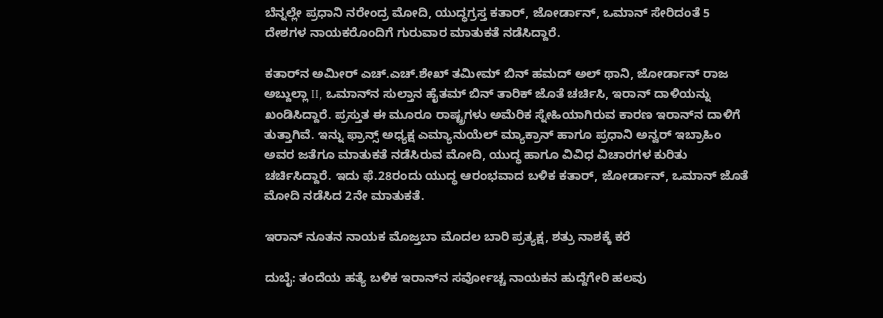ಬೆನ್ನಲ್ಲೇ ಪ್ರಧಾನಿ ನರೇಂದ್ರ ಮೋದಿ, ಯುದ್ಧಗ್ರಸ್ತ ಕತಾರ್‌, ಜೋರ್ಡಾನ್, ಒಮಾನ್‌ ಸೇರಿದಂತೆ 5 ದೇಶಗಳ ನಾಯಕರೊಂದಿಗೆ ಗುರುವಾರ ಮಾತುಕತೆ ನಡೆಸಿದ್ದಾರೆ.

ಕತಾರ್‌ನ ಅಮೀರ್‌ ಎಚ್.ಎಚ್.ಶೇಖ್ ತಮೀಮ್ ಬಿನ್ ಹಮದ್ ಅಲ್ ಥಾನಿ, ಜೋರ್ಡಾನ್ ರಾಜ ಅಬ್ದುಲ್ಲಾ II, ಒಮಾನ್‌ನ ಸುಲ್ತಾನ ಹೈತಮ್ ಬಿನ್ ತಾರಿಕ್ ಜೊತೆ ಚರ್ಚಿಸಿ, ಇರಾನ್‌ ದಾಳಿಯನ್ನು ಖಂಡಿಸಿದ್ದಾರೆ. ಪ್ರಸ್ತುತ ಈ ಮೂರೂ ರಾಷ್ಟ್ರಗಳು ಅಮೆರಿಕ ಸ್ನೇಹಿಯಾಗಿರುವ ಕಾರಣ ಇರಾನ್‌ನ ದಾಳಿಗೆ ತುತ್ತಾಗಿವೆ. ಇನ್ನು ಫ್ರಾನ್ಸ್‌ ಅಧ್ಯಕ್ಷ ಎಮ್ಯಾನುಯೆಲ್‌ ಮ್ಯಾಕ್ರಾನ್‌ ಹಾಗೂ ಪ್ರಧಾನಿ ಅನ್ವರ್ ಇಬ್ರಾಹಿಂ ಅವರ ಜತೆಗೂ ಮಾತುಕತೆ ನಡೆಸಿರುವ ಮೋದಿ, ಯುದ್ಧ ಹಾಗೂ ವಿವಿಧ ವಿಚಾರಗಳ ಕುರಿತು ಚರ್ಚಿಸಿದ್ದಾರೆ. ಇದು ಫೆ.28ರಂದು ಯುದ್ಧ ಆರಂಭವಾದ ಬಳಿಕ ಕತಾರ್‌, ಜೋರ್ಡಾನ್‌, ಒಮಾನ್‌ ಜೊತೆ ಮೋದಿ ನಡೆಸಿದ 2ನೇ ಮಾತುಕತೆ.

ಇರಾನ್‌ ನೂತನ ನಾಯಕ ಮೊಜ್ತಬಾ ಮೊದಲ ಬಾರಿ ಪ್ರತ್ಯಕ್ಷ, ಶತ್ರು ನಾಶಕ್ಕೆ ಕರೆ

ದುಬೈ: ತಂದೆಯ ಹತ್ಯೆ ಬಳಿಕ ಇರಾನ್‌ನ ಸರ್ವೋಚ್ಚ ನಾಯಕನ ಹುದ್ದೆಗೇರಿ ಹಲವು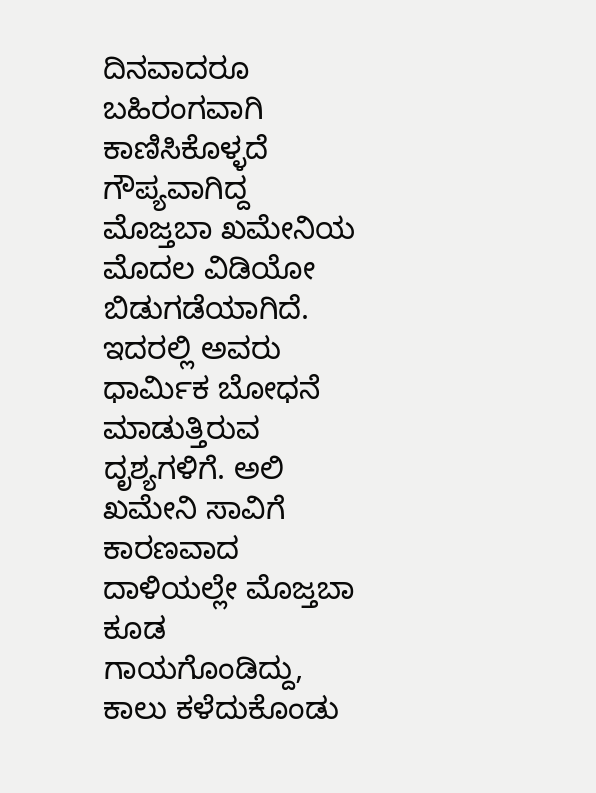ದಿನವಾದರೂ ಬಹಿರಂಗವಾಗಿ ಕಾಣಿಸಿಕೊಳ್ಳದೆ ಗೌಪ್ಯವಾಗಿದ್ದ ಮೊಜ್ತಬಾ ಖಮೇನಿಯ ಮೊದಲ ವಿಡಿಯೋ ಬಿಡುಗಡೆಯಾಗಿದೆ. ಇದರಲ್ಲಿ ಅವರು ಧಾರ್ಮಿಕ ಬೋಧನೆ ಮಾಡುತ್ತಿರುವ ದೃಶ್ಯಗಳಿಗೆ. ಅಲಿ ಖಮೇನಿ ಸಾವಿಗೆ ಕಾರಣವಾದ ದಾಳಿಯಲ್ಲೇ ಮೊಜ್ತಬಾ ಕೂಡ ಗಾಯಗೊಂಡಿದ್ದು, ಕಾಲು ಕಳೆದುಕೊಂಡು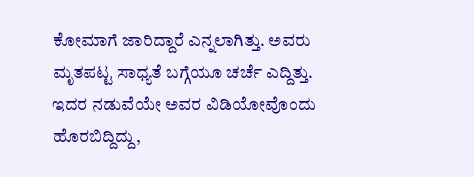ಕೋಮಾಗೆ ಜಾರಿದ್ದಾರೆ ಎನ್ನಲಾಗಿತ್ತು. ಅವರು ಮೃತಪಟ್ಟ ಸಾಧ್ಯತೆ ಬಗ್ಗೆಯೂ ಚರ್ಚೆ ಎದ್ದಿತ್ತು. ಇದರ ನಡುವೆಯೇ ಅವರ ವಿಡಿಯೋವೊಂದು ಹೊರಬಿದ್ದಿದ್ದು,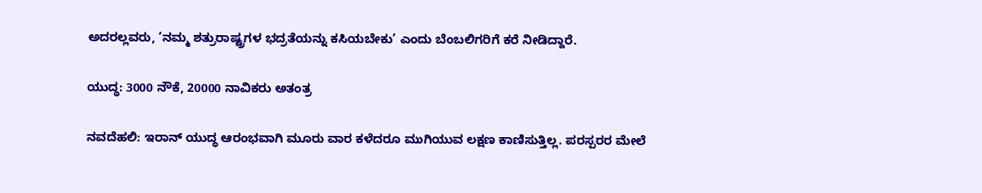ಅದರಲ್ಲವರು, ‘ನಮ್ಮ ಶತ್ರುರಾಷ್ಟ್ರಗಳ ಭದ್ರತೆಯನ್ನು ಕಸಿಯಬೇಕು’ ಎಂದು ಬೆಂಬಲಿಗರಿಗೆ ಕರೆ ನೀಡಿದ್ದಾರೆ.

ಯುದ್ಧ: 3000 ನೌಕೆ, 20000 ನಾವಿಕರು ಅತಂತ್ರ

ನವದೆಹಲಿ: ಇರಾನ್‌ ಯುದ್ಧ ಆರಂಭವಾಗಿ ಮೂರು ವಾರ ಕಳೆದರೂ ಮುಗಿಯುವ ಲಕ್ಷಣ ಕಾಣಿಸುತ್ತಿಲ್ಲ. ಪರಸ್ಪರರ ಮೇಲೆ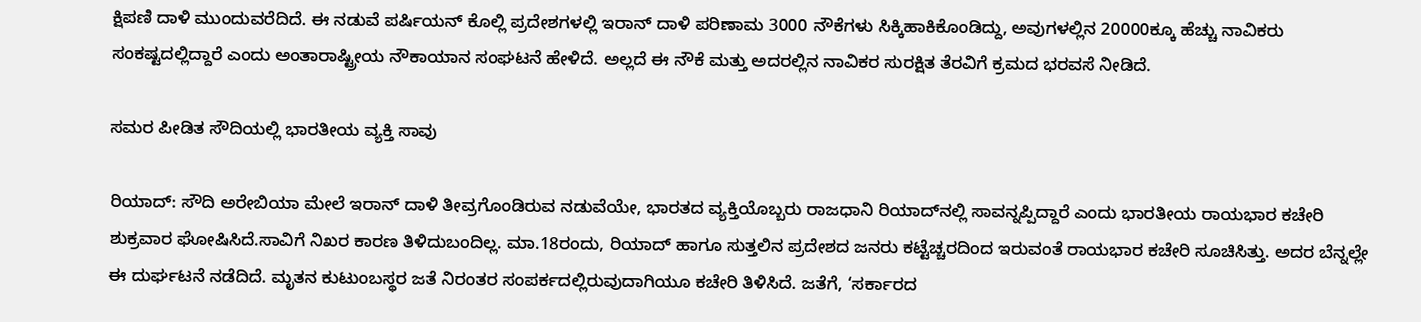ಕ್ಷಿಪಣಿ ದಾಳಿ ಮುಂದುವರೆದಿದೆ. ಈ ನಡುವೆ ಪರ್ಷಿಯನ್‌ ಕೊಲ್ಲಿ ಪ್ರದೇಶಗಳಲ್ಲಿ ಇರಾನ್ ದಾಳಿ ಪರಿಣಾಮ 3000 ನೌಕೆಗಳು ಸಿಕ್ಕಿಹಾಕಿಕೊಂಡಿದ್ದು, ಅವುಗಳಲ್ಲಿನ 20000ಕ್ಕೂ ಹೆಚ್ಚು ನಾವಿಕರು ಸಂಕಷ್ಟದಲ್ಲಿದ್ದಾರೆ ಎಂದು ಅಂತಾರಾಷ್ಟ್ರೀಯ ನೌಕಾಯಾನ ಸಂಘಟನೆ ಹೇಳಿದೆ. ಅಲ್ಲದೆ ಈ ನೌಕೆ ಮತ್ತು ಅದರಲ್ಲಿನ ನಾವಿಕರ ಸುರಕ್ಷಿತ ತೆರವಿಗೆ ಕ್ರಮದ ಭರವಸೆ ನೀಡಿದೆ.

ಸಮರ ಪೀಡಿತ ಸೌದಿಯಲ್ಲಿ ಭಾರತೀಯ ವ್ಯಕ್ತಿ ಸಾವು

ರಿಯಾದ್‌: ಸೌದಿ ಅರೇಬಿಯಾ ಮೇಲೆ ಇರಾನ್‌ ದಾಳಿ ತೀವ್ರಗೊಂಡಿರುವ ನಡುವೆಯೇ, ಭಾರತದ ವ್ಯಕ್ತಿಯೊಬ್ಬರು ರಾಜಧಾನಿ ರಿಯಾದ್‌ನಲ್ಲಿ ಸಾವನ್ನಪ್ಪಿದ್ದಾರೆ ಎಂದು ಭಾರತೀಯ ರಾಯಭಾರ ಕಚೇರಿ ಶುಕ್ರವಾರ ಘೋಷಿಸಿದೆ.ಸಾವಿಗೆ ನಿಖರ ಕಾರಣ ತಿಳಿದುಬಂದಿಲ್ಲ. ಮಾ.18ರಂದು, ರಿಯಾದ್‌ ಹಾಗೂ ಸುತ್ತಲಿನ ಪ್ರದೇಶದ ಜನರು ಕಟ್ಟೆಚ್ಚರದಿಂದ ಇರುವಂತೆ ರಾಯಭಾರ ಕಚೇರಿ ಸೂಚಿಸಿತ್ತು. ಅದರ ಬೆನ್ನಲ್ಲೇ ಈ ದುರ್ಘಟನೆ ನಡೆದಿದೆ. ಮೃತನ ಕುಟುಂಬಸ್ಥರ ಜತೆ ನಿರಂತರ ಸಂಪರ್ಕದಲ್ಲಿರುವುದಾಗಿಯೂ ಕಚೇರಿ ತಿಳಿಸಿದೆ. ಜತೆಗೆ, ‘ಸರ್ಕಾರದ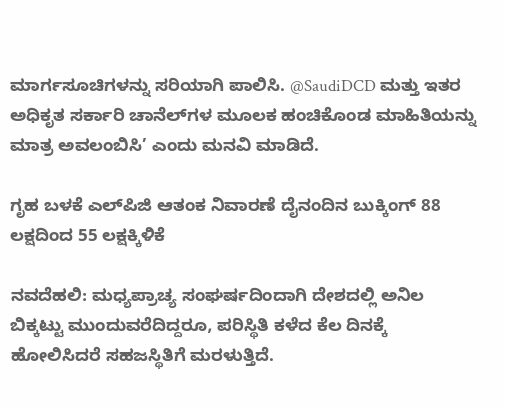ಮಾರ್ಗಸೂಚಿಗಳನ್ನು ಸರಿಯಾಗಿ ಪಾಲಿಸಿ. @SaudiDCD ಮತ್ತು ಇತರ ಅಧಿಕೃತ ಸರ್ಕಾರಿ ಚಾನೆಲ್‌ಗಳ ಮೂಲಕ ಹಂಚಿಕೊಂಡ ಮಾಹಿತಿಯನ್ನು ಮಾತ್ರ ಅವಲಂಬಿಸಿ’ ಎಂದು ಮನವಿ ಮಾಡಿದೆ.

ಗೃಹ ಬಳಕೆ ಎಲ್‌ಪಿಜಿ ಆತಂಕ ನಿವಾರಣೆ ದೈನಂದಿನ ಬುಕ್ಕಿಂಗ್‌ 88 ಲಕ್ಷದಿಂದ 55 ಲಕ್ಷಕ್ಕಿಳಿಕೆ

ನವದೆಹಲಿ: ಮಧ್ಯಪ್ರಾಚ್ಯ ಸಂಘರ್ಷದಿಂದಾಗಿ ದೇಶದಲ್ಲಿ ಅನಿಲ ಬಿಕ್ಕಟ್ಟು ಮುಂದುವರೆದಿದ್ದರೂ, ಪರಿಸ್ಥಿತಿ ಕಳೆದ ಕೆಲ ದಿನಕ್ಕೆ ಹೋಲಿಸಿದರೆ ಸಹಜಸ್ಥಿತಿಗೆ ಮರಳುತ್ತಿದೆ.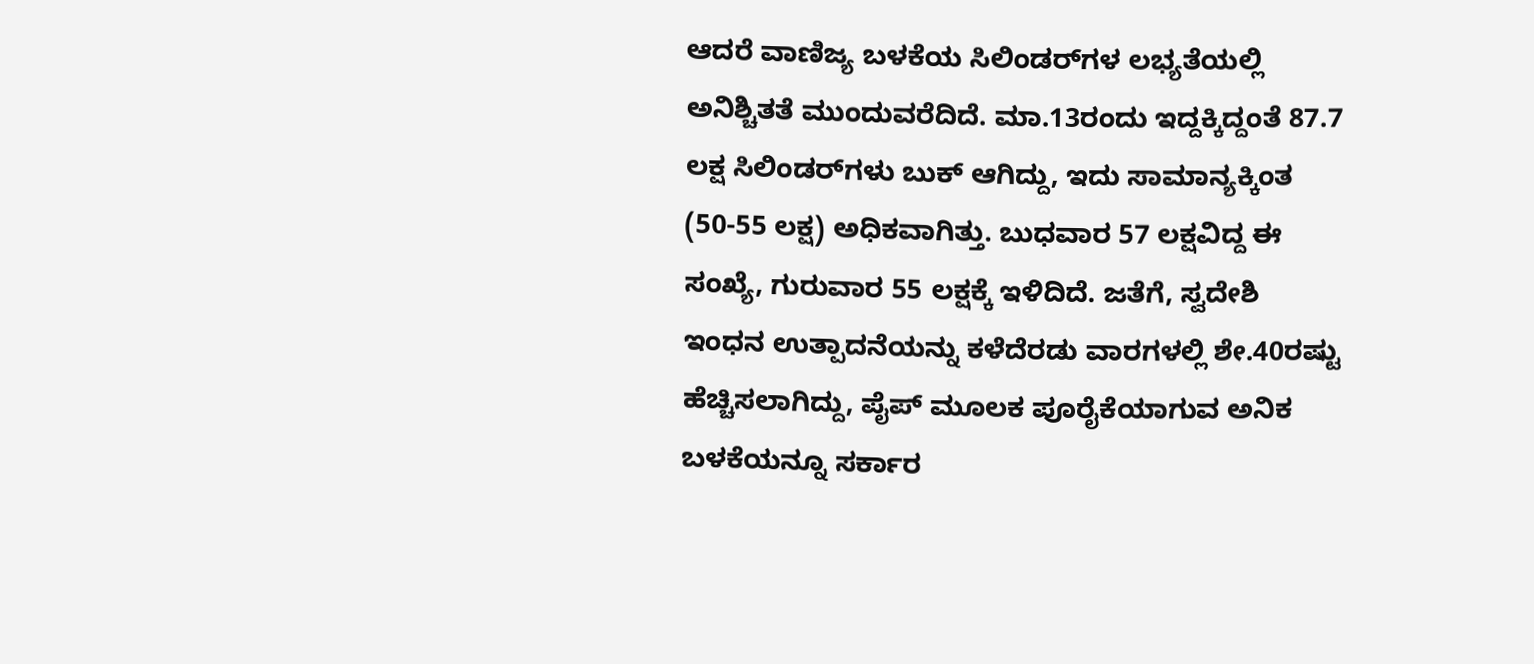ಆದರೆ ವಾಣಿಜ್ಯ ಬಳಕೆಯ ಸಿಲಿಂಡರ್‌ಗಳ ಲಭ್ಯತೆಯಲ್ಲಿ ಅನಿಶ್ಚಿತತೆ ಮುಂದುವರೆದಿದೆ. ಮಾ.13ರಂದು ಇದ್ದಕ್ಕಿದ್ದಂತೆ 87.7 ಲಕ್ಷ ಸಿಲಿಂಡರ್‌ಗಳು ಬುಕ್‌ ಆಗಿದ್ದು, ಇದು ಸಾಮಾನ್ಯಕ್ಕಿಂತ (50-55 ಲಕ್ಷ) ಅಧಿಕವಾಗಿತ್ತು. ಬುಧವಾರ 57 ಲಕ್ಷವಿದ್ದ ಈ ಸಂಖ್ಯೆ, ಗುರುವಾರ 55 ಲಕ್ಷಕ್ಕೆ ಇಳಿದಿದೆ. ಜತೆಗೆ, ಸ್ವದೇಶಿ ಇಂಧನ ಉತ್ಪಾದನೆಯನ್ನು ಕಳೆದೆರಡು ವಾರಗಳಲ್ಲಿ ಶೇ.40ರಷ್ಟು ಹೆಚ್ಚಿಸಲಾಗಿದ್ದು, ಪೈಪ್‌ ಮೂಲಕ ಪೂರೈಕೆಯಾಗುವ ಅನಿಕ ಬಳಕೆಯನ್ನೂ ಸರ್ಕಾರ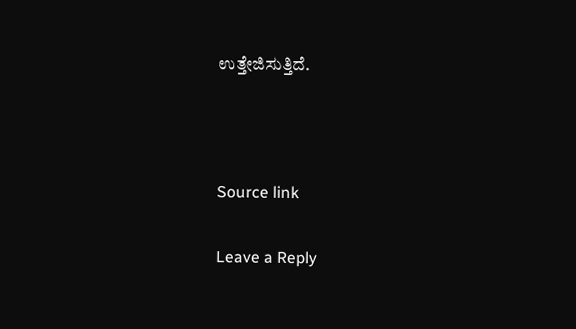ಉತ್ತೇಜಿಸುತ್ತಿದೆ.



Source link

Leave a Reply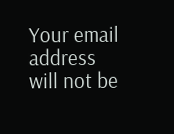Your email address will not be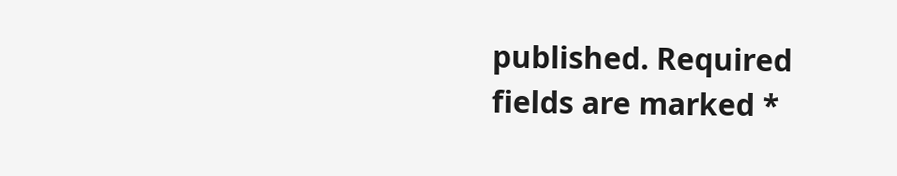published. Required fields are marked *